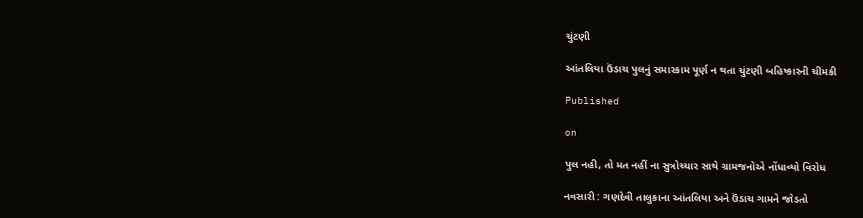ચુંટણી

આંતલિયા ઉંડાચ પુલનું સમારકામ પૂર્ણ ન થતા ચુંટણી બહિષ્કારની ચીમકી

Published

on

પુલ નહી, તો મત નહીં ના સુત્રોચ્ચાર સાથે ગ્રામજનોએ નોંધાવ્યો વિરોધ

નવસારી : ગણદેવી તાલુકાના આંતલિયા અને ઉંડાચ ગામને જોડતો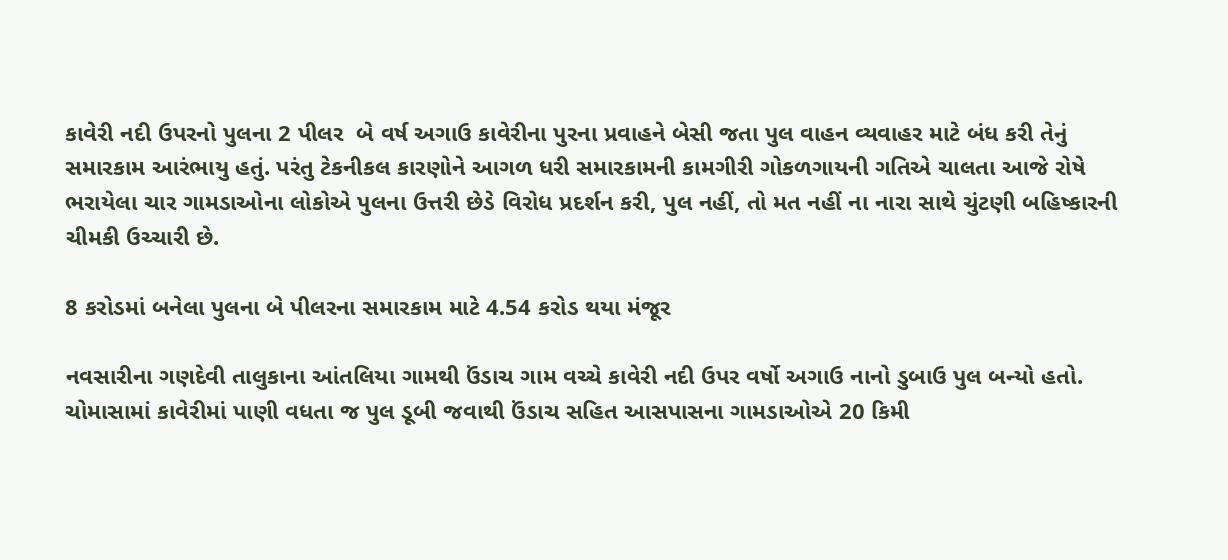કાવેરી નદી ઉપરનો પુલના 2 પીલર  બે વર્ષ અગાઉ કાવેરીના પુરના પ્રવાહને બેસી જતા પુલ વાહન વ્યવાહર માટે બંધ કરી તેનું સમારકામ આરંભાયુ હતું. પરંતુ ટેકનીકલ કારણોને આગળ ધરી સમારકામની કામગીરી ગોકળગાયની ગતિએ ચાલતા આજે રોષે ભરાયેલા ચાર ગામડાઓના લોકોએ પુલના ઉત્તરી છેડે વિરોધ પ્રદર્શન કરી, પુલ નહીં, તો મત નહીં ના નારા સાથે ચુંટણી બહિષ્કારની ચીમકી ઉચ્ચારી છે.

8 કરોડમાં બનેલા પુલના બે પીલરના સમારકામ માટે 4.54 કરોડ થયા મંજૂર

નવસારીના ગણદેવી તાલુકાના આંતલિયા ગામથી ઉંડાચ ગામ વચ્ચે કાવેરી નદી ઉપર વર્ષો અગાઉ નાનો ડુબાઉ પુલ બન્યો હતો. ચોમાસામાં કાવેરીમાં પાણી વધતા જ પુલ ડૂબી જવાથી ઉંડાચ સહિત આસપાસના ગામડાઓએ 20 કિમી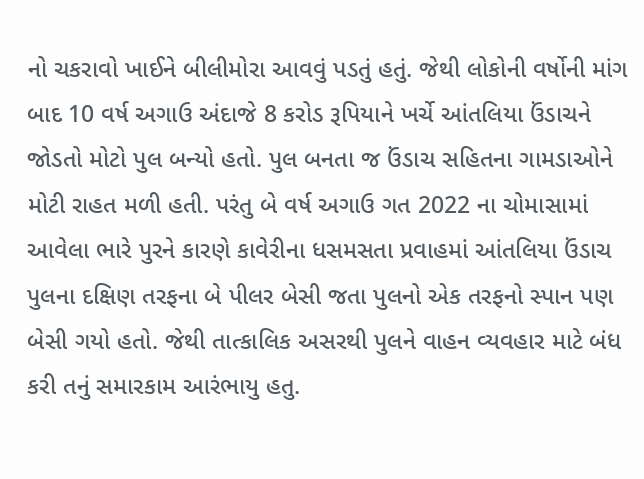નો ચકરાવો ખાઈને બીલીમોરા આવવું પડતું હતું. જેથી લોકોની વર્ષોની માંગ બાદ 10 વર્ષ અગાઉ અંદાજે 8 કરોડ રૂપિયાને ખર્ચે આંતલિયા ઉંડાચને જોડતો મોટો પુલ બન્યો હતો. પુલ બનતા જ ઉંડાચ સહિતના ગામડાઓને મોટી રાહત મળી હતી. પરંતુ બે વર્ષ અગાઉ ગત 2022 ના ચોમાસામાં આવેલા ભારે પુરને કારણે કાવેરીના ધસમસતા પ્રવાહમાં આંતલિયા ઉંડાચ પુલના દક્ષિણ તરફના બે પીલર બેસી જતા પુલનો એક તરફનો સ્પાન પણ બેસી ગયો હતો. જેથી તાત્કાલિક અસરથી પુલને વાહન વ્યવહાર માટે બંધ કરી તનું સમારકામ આરંભાયુ હતુ.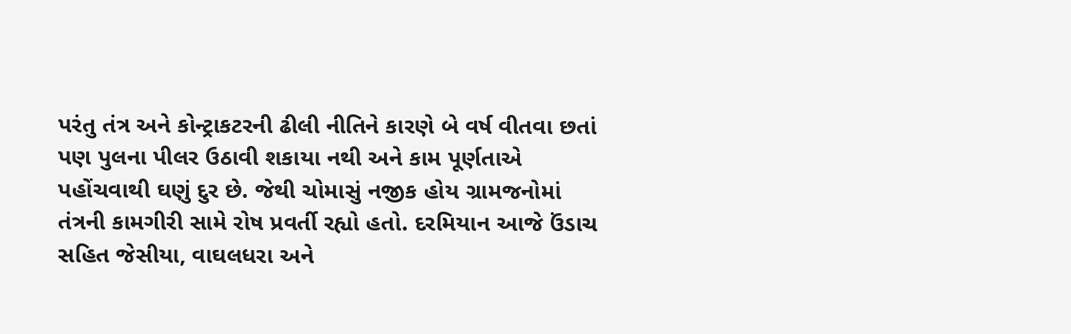પરંતુ તંત્ર અને કોન્ટ્રાકટરની ઢીલી નીતિને કારણે બે વર્ષ વીતવા છતાં પણ પુલના પીલર ઉઠાવી શકાયા નથી અને કામ પૂર્ણતાએ પહોંચવાથી ઘણું દુર છે. જેથી ચોમાસું નજીક હોય ગ્રામજનોમાં તંત્રની કામગીરી સામે રોષ પ્રવર્તી રહ્યો હતો. દરમિયાન આજે ઉંડાચ સહિત જેસીયા, વાઘલધરા અને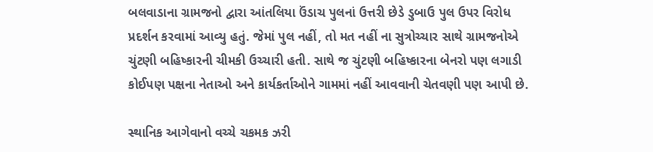બલવાડાના ગ્રામજનો દ્વારા આંતલિયા ઉંડાચ પુલનાં ઉત્તરી છેડે ડુબાઉ પુલ ઉપર વિરોધ પ્રદર્શન કરવામાં આવ્યુ હતું. જેમાં પુલ નહીં, તો મત નહીં ના સુત્રોચ્ચાર સાથે ગ્રામજનોએ ચુંટણી બહિષ્કારની ચીમકી ઉચ્ચારી હતી. સાથે જ ચુંટણી બહિષ્કારના બેનરો પણ લગાડી કોઈપણ પક્ષના નેતાઓ અને કાર્યકર્તાઓને ગામમાં નહીં આવવાની ચેતવણી પણ આપી છે.

સ્થાનિક આગેવાનો વચ્ચે ચકમક ઝરી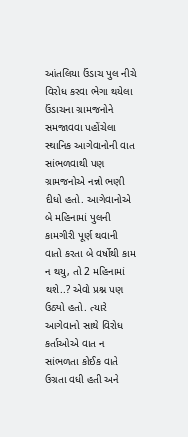આંતલિયા ઉંડાચ પુલ નીચે વિરોધ કરવા ભેગા થયેલા ઉંડાચના ગ્રામજનોને સમજાવવા પહોંચેલા સ્થાનિક આગેવાનોની વાત સાંભળવાથી પણ ગ્રામજનોએ નન્નો ભણી દીધો હતો. આગેવાનોએ બે મહિનામાં પુલની કામગીરી પૂર્ણ થવાની વાતો કરતા બે વર્ષોથી કામ ન થયુ, તો 2 મહિનામાં થશે..? એવો પ્રશ્ન પણ ઉઠ્યો હતો. ત્યારે આગેવાનો સાથે વિરોધ કર્તાઓએ વાત ન સાંભળતા કોઈક વાતે ઉગ્રતા વધી હતી અને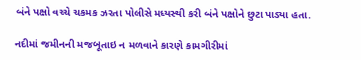બંને પક્ષો વચ્ચે ચકમક ઝરતા પોલીસે મધ્યસ્થી કરી બંને પક્ષોને છુટા પાડ્યા હતા.

નદીમાં જમીનની મજબૂતાઇ ન મળવાને કારણે કામગીરીમાં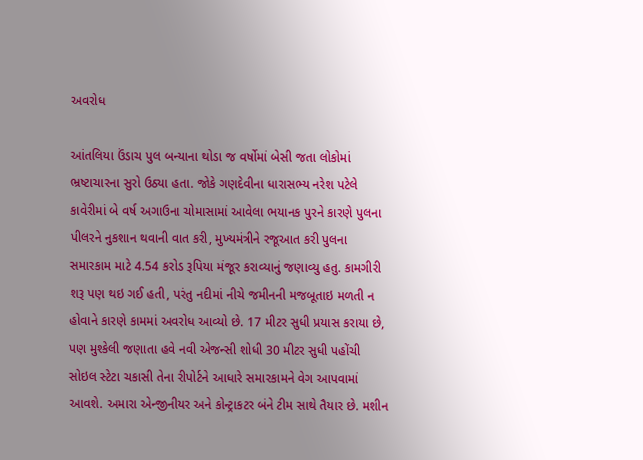અવરોધ

આંતલિયા ઉંડાચ પુલ બન્યાના થોડા જ વર્ષોમાં બેસી જતા લોકોમાં ભ્રષ્ટાચારના સુરો ઉઠ્યા હતા. જોકે ગણદેવીના ધારાસભ્ય નરેશ પટેલે કાવેરીમાં બે વર્ષ અગાઉના ચોમાસામાં આવેલા ભયાનક પુરને કારણે પુલના પીલરને નુકશાન થવાની વાત કરી, મુખ્યમંત્રીને રજૂઆત કરી પુલના સમારકામ માટે 4.54 કરોડ રૂપિયા મંજૂર કરાવ્યાનું જણાવ્યુ હતુ. કામગીરી શરૂ પણ થઇ ગઈ હતી, પરંતુ નદીમાં નીચે જમીનની મજબૂતાઇ મળતી ન હોવાને કારણે કામમાં અવરોધ આવ્યો છે. 17 મીટર સુધી પ્રયાસ કરાયા છે, પણ મુશ્કેલી જણાતા હવે નવી એજન્સી શોધી 30 મીટર સુધી પહોંચી સોઇલ સ્ટેટા ચકાસી તેના રીપોર્ટને આધારે સમારકામને વેગ આપવામાં આવશે. અમારા એન્જીનીયર અને કોન્ટ્રાકટર બંને ટીમ સાથે તૈયાર છે. મશીન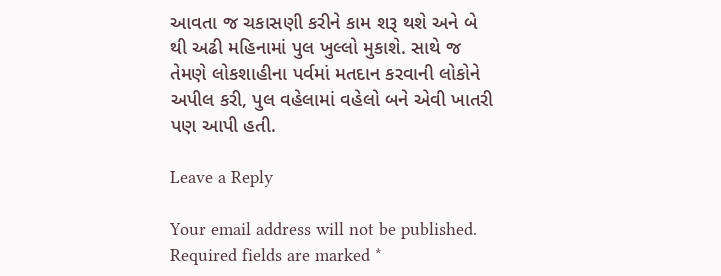આવતા જ ચકાસણી કરીને કામ શરૂ થશે અને બે થી અઢી મહિનામાં પુલ ખુલ્લો મુકાશે. સાથે જ તેમણે લોકશાહીના પર્વમાં મતદાન કરવાની લોકોને અપીલ કરી, પુલ વહેલામાં વહેલો બને એવી ખાતરી પણ આપી હતી.

Leave a Reply

Your email address will not be published. Required fields are marked *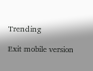Trending

Exit mobile version